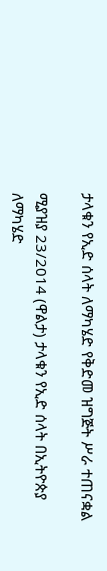ታላቁን የኢድ ሰላት ለማካሄድ የቅድመ ዝግጅት ሥራ ተጠናቋል

ሚያዝያ 23/2014 (ዋልታ) ታላቁን የኢድ ሰላት በኢትዮጵያ ለማካሄድ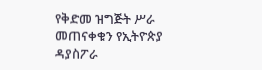የቅድመ ዝግጅት ሥራ መጠናቀቁን የኢትዮጵያ ዳያስፖራ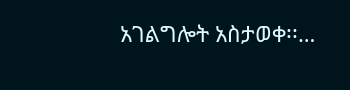አገልግሎት አስታወቀ፡፡…